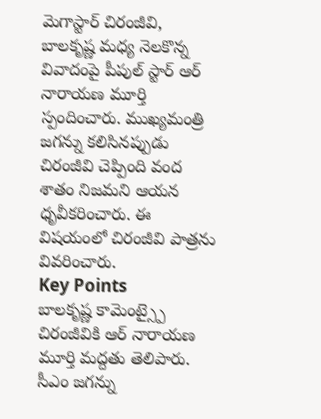మెగాస్టార్ చిరంజీవి, బాలకృష్ణ మధ్య నెలకొన్న వివాదంపై పీపుల్ స్టార్ ఆర్ నారాయణ మూర్తి స్పందించారు. ముఖ్యమంత్రి జగన్ను కలిసినప్పుడు చిరంజీవి చెప్పింది వంద శాతం నిజమని ఆయన ధృవీకరించారు. ఈ విషయంలో చిరంజీవి పాత్రను వివరించారు.
Key Points
బాలకృష్ణ కామెంట్స్పై చిరంజీవికి ఆర్ నారాయణ మూర్తి మద్దతు తెలిపారు.
సీఎం జగన్ను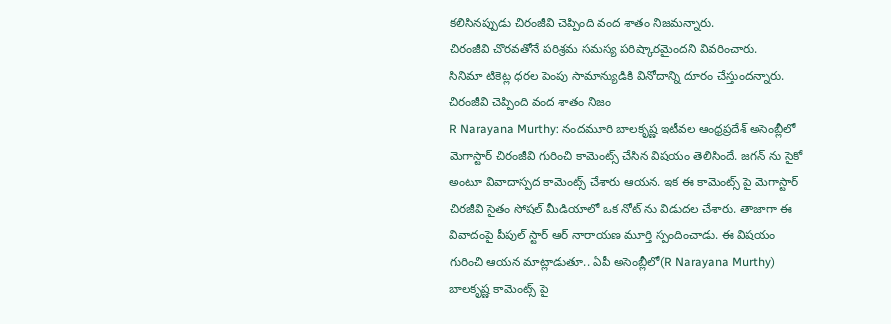కలిసినప్పుడు చిరంజీవి చెప్పింది వంద శాతం నిజమన్నారు.
చిరంజీవి చొరవతోనే పరిశ్రమ సమస్య పరిష్కారమైందని వివరించారు.
సినిమా టికెట్ల ధరల పెంపు సామాన్యుడికి వినోదాన్ని దూరం చేస్తుందన్నారు.
చిరంజీవి చెప్పింది వంద శాతం నిజం
R Narayana Murthy: నందమూరి బాలకృష్ణ ఇటీవల ఆంధ్రప్రదేశ్ అసెంబ్లీలో మెగాస్టార్ చిరంజీవి గురించి కామెంట్స్ చేసిన విషయం తెలిసిందే. జగన్ ను సైకో అంటూ వివాదాస్పద కామెంట్స్ చేశారు ఆయన. ఇక ఈ కామెంట్స్ పై మెగాస్టార్ చిరజీవి సైతం సోషల్ మీడియాలో ఒక నోట్ ను విడుదల చేశారు. తాజాగా ఈ వివాదంపై పీపుల్ స్టార్ ఆర్ నారాయణ మూర్తి స్పందించాడు. ఈ విషయం గురించి ఆయన మాట్లాడుతూ.. ఏపీ అసెంబ్లీలో(R Narayana Murthy) బాలకృష్ణ కామెంట్స్ పై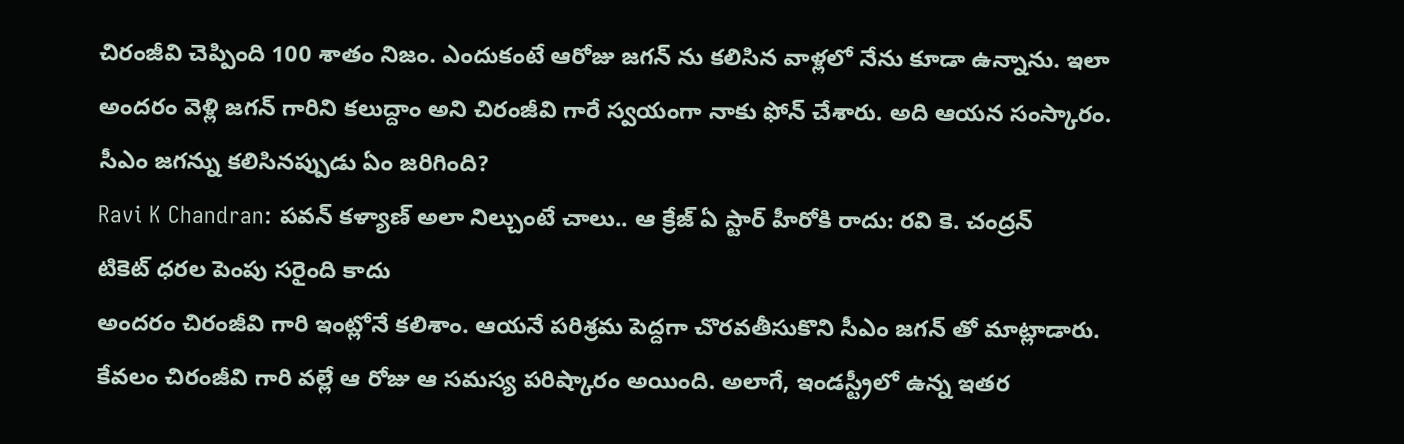చిరంజీవి చెప్పింది 100 శాతం నిజం. ఎందుకంటే ఆరోజు జగన్ ను కలిసిన వాళ్లలో నేను కూడా ఉన్నాను. ఇలా అందరం వెళ్లి జగన్ గారిని కలుద్దాం అని చిరంజీవి గారే స్వయంగా నాకు ఫోన్ చేశారు. అది ఆయన సంస్కారం.
సీఎం జగన్ను కలిసినప్పుడు ఏం జరిగింది?
Ravi K Chandran: పవన్ కళ్యాణ్ అలా నిల్చుంటే చాలు.. ఆ క్రేజ్ ఏ స్టార్ హీరోకి రాదు: రవి కె. చంద్రన్
టికెట్ ధరల పెంపు సరైంది కాదు
అందరం చిరంజీవి గారి ఇంట్లోనే కలిశాం. ఆయనే పరిశ్రమ పెద్దగా చొరవతీసుకొని సీఎం జగన్ తో మాట్లాడారు. కేవలం చిరంజీవి గారి వల్లే ఆ రోజు ఆ సమస్య పరిష్కారం అయింది. అలాగే, ఇండస్ట్రీలో ఉన్న ఇతర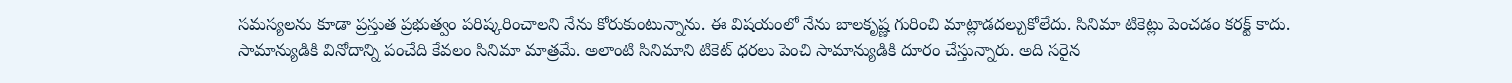సమస్యలను కూడా ప్రస్తుత ప్రభుత్వం పరిష్కరించాలని నేను కోరుకుంటున్నాను. ఈ విషయంలో నేను బాలకృష్ణ గురించి మాట్లాడదల్చుకోలేదు. సినిమా టికెట్లు పెంచడం కరక్ట్ కాదు. సామాన్యుడికి వినోదాన్ని పంచేది కేవలం సినిమా మాత్రమే. అలాంటి సినిమాని టికెట్ ధరలు పెంచి సామాన్యుడికి దూరం చేస్తున్నారు. అది సరైన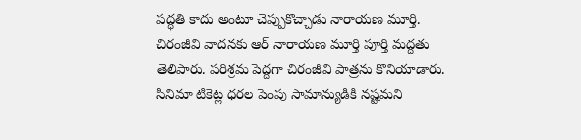పద్ధతి కాదు అంటూ చెప్పుకొచ్చాడు నారాయణ మూర్తి.
చిరంజీవి వాదనకు ఆర్ నారాయణ మూర్తి పూర్తి మద్దతు తెలిపారు. పరిశ్రమ పెద్దగా చిరంజీవి పాత్రను కొనియాడారు. సినిమా టికెట్ల ధరల పెంపు సామాన్యుడికి నష్టమని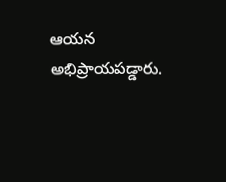ఆయన అభిప్రాయపడ్డారు.